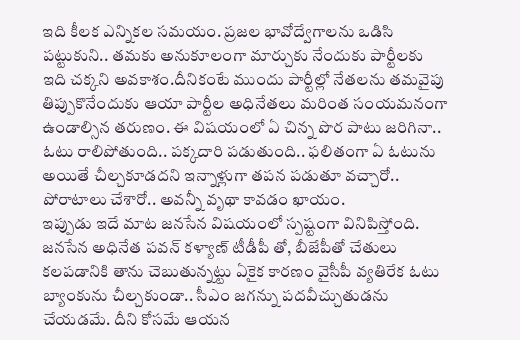ఇది కీలక ఎన్నికల సమయం. ప్రజల భావోద్వేగాలను ఒడిసి పట్టుకుని.. తమకు అనుకూలంగా మార్చుకు నేందుకు పార్టీలకు ఇది చక్కని అవకాశం.దీనికంటే ముందు పార్టీల్లో నేతలను తమవైపు తిప్పుకొనేందుకు ఆయా పార్టీల అధినేతలు మరింత సంయమనంగా ఉండాల్సిన తరుణం. ఈ విషయంలో ఏ చిన్న పొర పాటు జరిగినా.. ఓటు రాలిపోతుంది.. పక్కదారి పడుతుంది.. ఫలితంగా ఏ ఓటును అయితే చీల్చకూడదని ఇన్నాళ్లుగా తపన పడుతూ వచ్చారో.. పోరాటాలు చేశారో.. అవన్నీ వృథా కావడం ఖాయం.
ఇప్పుడు ఇదే మాట జనసేన విషయంలో స్పష్టంగా వినిపిస్తోంది. జనసేన అధినేత పవన్ కళ్యాణ్ టీడీపీ తో, బీజేపీతో చేతులు కలపడానికి తాను చెబుతున్నట్టు ఏకైక కారణం వైసీపీ వ్యతిరేక ఓటు బ్యాంకును చీల్చకుండా.. సీఎం జగన్ను పదవీచ్చుతుడను చేయడమే. దీని కోసమే ఆయన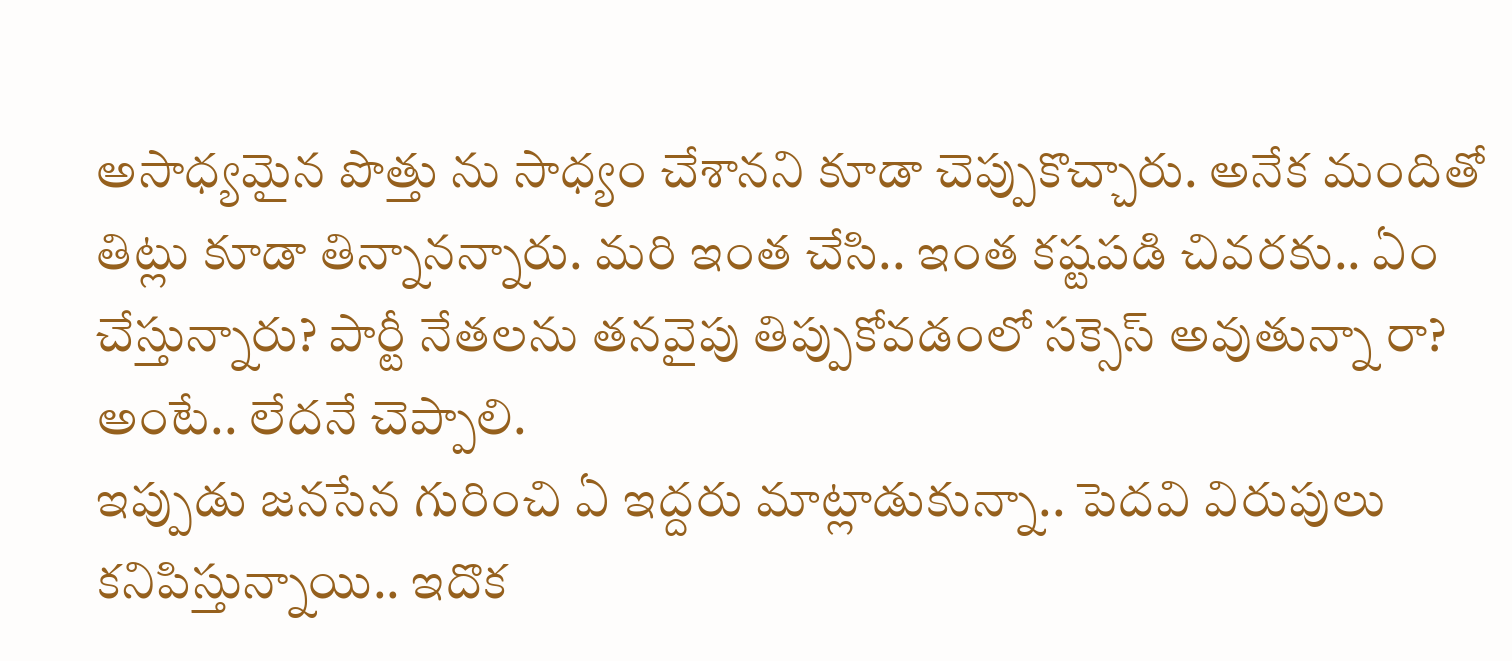అసాధ్యమైన పొత్తు ను సాధ్యం చేశానని కూడా చెప్పుకొచ్చారు. అనేక మందితో తిట్లు కూడా తిన్నానన్నారు. మరి ఇంత చేసి.. ఇంత కష్టపడి చివరకు.. ఏం చేస్తున్నారు? పార్టీ నేతలను తనవైపు తిప్పుకోవడంలో సక్సెస్ అవుతున్నా రా? అంటే.. లేదనే చెప్పాలి.
ఇప్పుడు జనసేన గురించి ఏ ఇద్దరు మాట్లాడుకున్నా.. పెదవి విరుపులు కనిపిస్తున్నాయి.. ఇదొక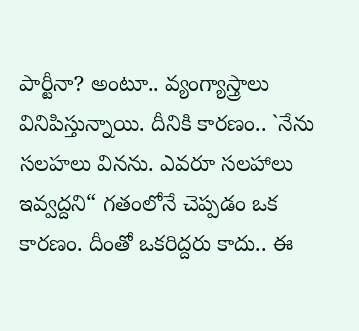పార్టీనా? అంటూ.. వ్యంగ్యాస్త్రాలు వినిపిస్తున్నాయి. దీనికి కారణం.. `నేను సలహలు వినను. ఎవరూ సలహాలు ఇవ్వద్దని“ గతంలోనే చెప్పడం ఒక కారణం. దీంతో ఒకరిద్దరు కాదు.. ఈ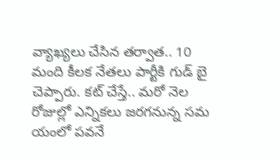వ్యాఖ్యలు చేసిన తర్వాత.. 10 మంది కీలక నేతలు పార్టీకి గుడ్ బై చెప్పారు. కట్ చేస్తే.. మరో నెల రోజుల్లో ఎన్నికలు జరగనున్న సమ యంలో పవనే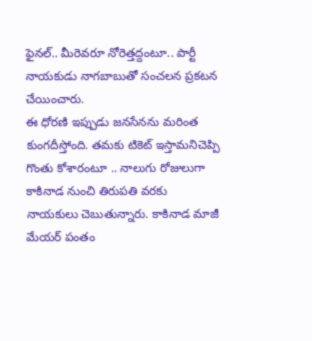ఫైనల్.. మీరెవరూ నోరెత్తద్దంటూ.. పార్టీ నాయకుడు నాగబాబుతో సంచలన ప్రకటన చేయించారు.
ఈ ధోరణి ఇప్పుడు జనసేనను మరింత కుంగదీస్తోంది. తమకు టికెట్ ఇస్తామనిచెప్పి గొంతు కోశారంటూ .. నాలుగు రోజులుగా కాకినాడ నుంచి తిరుపతి వరకు నాయకులు చెబుతున్నారు. కాకినాడ మాజీ మేయర్ పంతం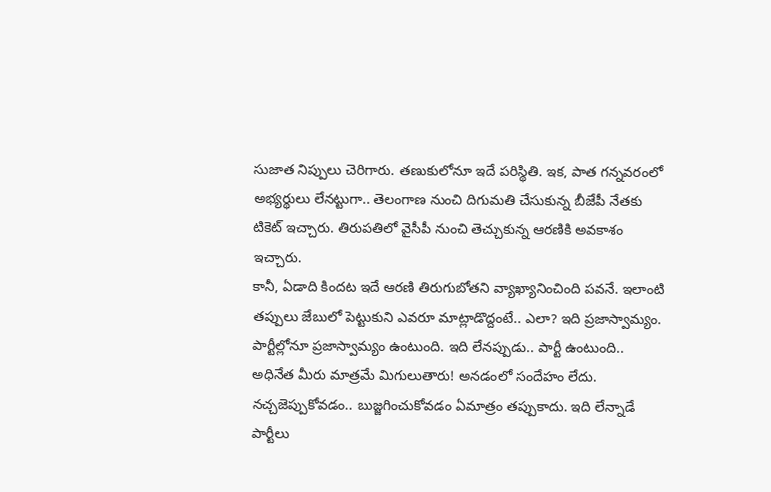సుజాత నిప్పులు చెరిగారు. తణుకులోనూ ఇదే పరిస్థితి. ఇక, పాత గన్నవరంలో అభ్యర్థులు లేనట్టుగా.. తెలంగాణ నుంచి దిగుమతి చేసుకున్న బీజేపీ నేతకు టికెట్ ఇచ్చారు. తిరుపతిలో వైసీపీ నుంచి తెచ్చుకున్న ఆరణికి అవకాశం ఇచ్చారు.
కానీ, ఏడాది కిందట ఇదే ఆరణి తిరుగుబోతని వ్యాఖ్యానించింది పవనే. ఇలాంటి తప్పులు జేబులో పెట్టుకుని ఎవరూ మాట్లాడొద్దంటే.. ఎలా? ఇది ప్రజాస్వామ్యం. పార్టీల్లోనూ ప్రజాస్వామ్యం ఉంటుంది. ఇది లేనప్పుడు.. పార్టీ ఉంటుంది.. అధినేత మీరు మాత్రమే మిగులుతారు! అనడంలో సందేహం లేదు. నచ్చజెప్పుకోవడం.. బుజ్జగించుకోవడం ఏమాత్రం తప్పుకాదు. ఇది లేన్నాడే పార్టీలు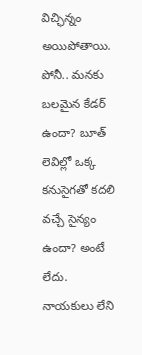విచ్ఛిన్నం అయిపోతాయి. పోనీ.. మనకు బలమైన కేడర్ ఉందా? బూత్ లెవిల్లో ఒక్క కనుసైగతో కదలి వచ్చే సైన్యం ఉందా? అంటే లేదు.
నాయకులు లేని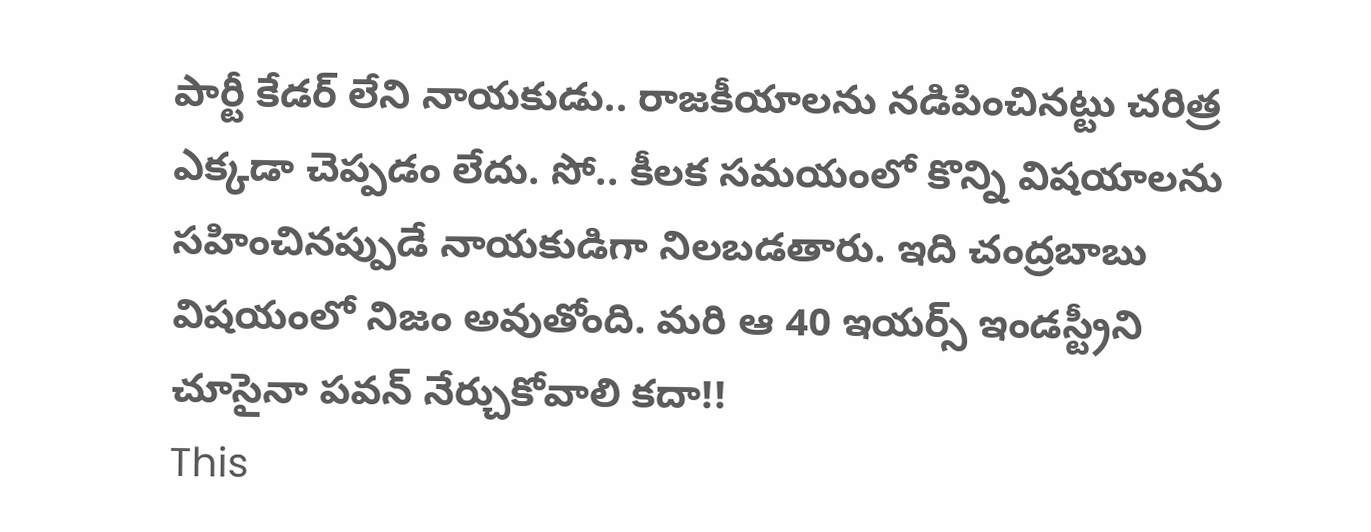పార్టీ కేడర్ లేని నాయకుడు.. రాజకీయాలను నడిపించినట్టు చరిత్ర ఎక్కడా చెప్పడం లేదు. సో.. కీలక సమయంలో కొన్ని విషయాలను సహించినప్పుడే నాయకుడిగా నిలబడతారు. ఇది చంద్రబాబు విషయంలో నిజం అవుతోంది. మరి ఆ 40 ఇయర్స్ ఇండస్ట్రీని చూసైనా పవన్ నేర్చుకోవాలి కదా!!
This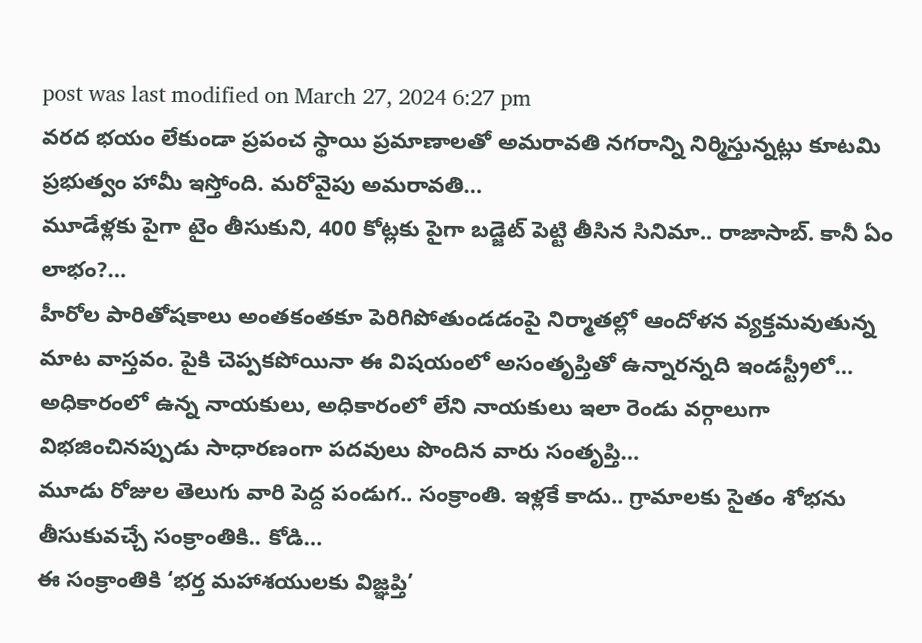post was last modified on March 27, 2024 6:27 pm
వరద భయం లేకుండా ప్రపంచ స్థాయి ప్రమాణాలతో అమరావతి నగరాన్ని నిర్మిస్తున్నట్లు కూటమి ప్రభుత్వం హామీ ఇస్తోంది. మరోవైపు అమరావతి…
మూడేళ్లకు పైగా టైం తీసుకుని, 400 కోట్లకు పైగా బడ్జెట్ పెట్టి తీసిన సినిమా.. రాజాసాబ్. కానీ ఏం లాభం?…
హీరోల పారితోషకాలు అంతకంతకూ పెరిగిపోతుండడంపై నిర్మాతల్లో ఆందోళన వ్యక్తమవుతున్న మాట వాస్తవం. పైకి చెప్పకపోయినా ఈ విషయంలో అసంతృప్తితో ఉన్నారన్నది ఇండస్ట్రీలో…
అధికారంలో ఉన్న నాయకులు, అధికారంలో లేని నాయకులు ఇలా రెండు వర్గాలుగా విభజించినప్పుడు సాధారణంగా పదవులు పొందిన వారు సంతృప్తి…
మూడు రోజుల తెలుగు వారి పెద్ద పండుగ.. సంక్రాంతి. ఇళ్లకే కాదు.. గ్రామాలకు సైతం శోభను తీసుకువచ్చే సంక్రాంతికి.. కోడి…
ఈ సంక్రాంతికి ‘భర్త మహాశయులకు విజ్ఞప్తి’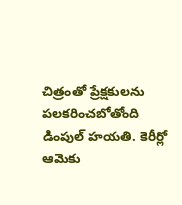చిత్రంతో ప్రేక్షకులను పలకరించబోతోంది డింపుల్ హయతి. కెరీర్లో ఆమెకు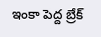ఇంకా పెద్ద బ్రేక్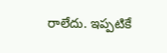రాలేదు. ఇప్పటికే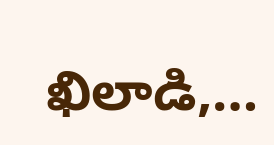ఖిలాడి,…